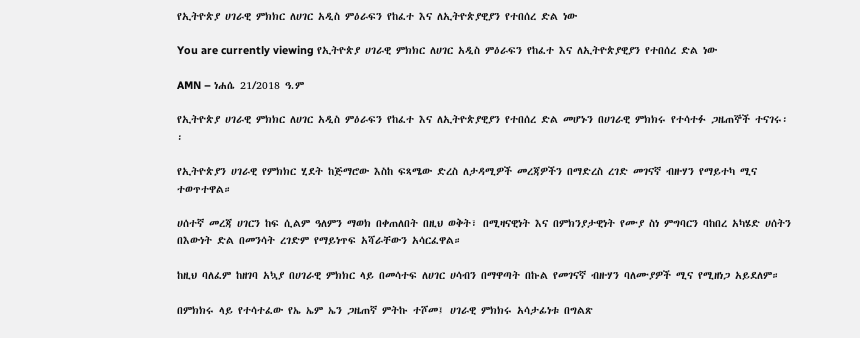የኢትዮጵያ ሀገራዊ ምክክር ለሀገር አዲስ ምዕራፍን የከፈተ እና ለኢትዮጵያዊያን የተበሰረ ድል ነው

You are currently viewing የኢትዮጵያ ሀገራዊ ምክክር ለሀገር አዲስ ምዕራፍን የከፈተ እና ለኢትዮጵያዊያን የተበሰረ ድል ነው

AMN – ነሐሴ 21/2018 ዓ.ም

የኢትዮጵያ ሀገራዊ ምክክር ለሀገር አዲስ ምዕራፍን የከፈተ እና ለኢትዮጵያዊያን የተበሰረ ድል መሆኑን በሀገራዊ ምክክሩ የተሳተፉ ጋዜጠኞች ተናገሩ፡፡

የኢትዮጵያን ሀገራዊ የምክክር ሂደት ከጅማሮው እስከ ፍጻሜው ድረስ ለታዳሚዎች መረጃዎችን በማድረስ ረገድ መገናኛ ብዙሃን የማይተካ ሚና ተወጥተዋል።

ሀሰተኛ መረጃ ሀገርን ከፍ ሲልም ዓለምን ማወክ በቀጠለበት በዚህ ወቅት፣ በሚዛናዊነት እና በምክንያታዊነት የሙያ ስነ ምግባርን ባከበረ አካሄድ ሀሰትን በእውነት ድል በመንሳት ረገድም የማይነጥፍ አሻራቸውን አሳርፈዋል።

ከዚህ ባለፈም ከዘገባ አኳያ በሀገራዊ ምክክር ላይ በመሳተፍ ለሀገር ሀሳብን በማዋጣት በኩል የመገናኛ ብዙሃን ባለሙያዎች ሚና የሚዘነጋ አይደለም።

በምክክሩ ላይ የተሳተፈው የኤ ኤም ኤን ጋዜጠኛ ምትኩ ተሾመ፤ ሀገራዊ ምክክሩ አሳታፊነቱ በግልጽ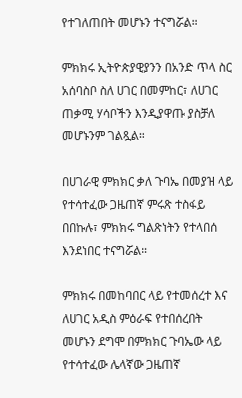የተገለጠበት መሆኑን ተናግሯል።

ምክክሩ ኢትዮጵያዊያንን በአንድ ጥላ ስር አሰባስቦ ስለ ሀገር በመምከር፣ ለሀገር ጠቃሚ ሃሳቦችን እንዲያዋጡ ያስቻለ መሆኑንም ገልጿል።

በሀገራዊ ምክክር ቃለ ጉባኤ በመያዝ ላይ የተሳተፈው ጋዜጠኛ ምሩጽ ተስፋይ በበኩሉ፣ ምክክሩ ግልጽነትን የተላበሰ እንደነበር ተናግሯል።

ምክክሩ በመከባበር ላይ የተመሰረተ እና ለሀገር አዲስ ምዕራፍ የተበሰረበት መሆኑን ደግሞ በምክክር ጉባኤው ላይ የተሳተፈው ሌላኛው ጋዜጠኛ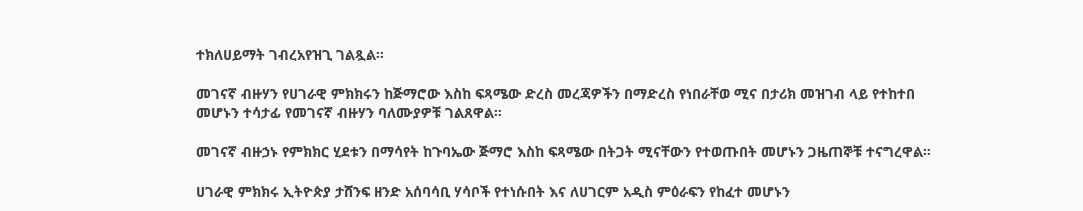ተክለሀይማት ገብረአየዝጊ ገልጿል፡፡

መገናኛ ብዙሃን የሀገራዊ ምክክሩን ከጅማሮው እስከ ፍጻሜው ድረስ መረጃዎችን በማድረስ የነበራቸወ ሚና በታሪክ መዝገብ ላይ የተከተበ መሆኑን ተሳታፊ የመገናኛ ብዙሃን ባለሙያዎቹ ገልጸዋል።

መገናኛ ብዙኃኑ የምክክር ሂደቱን በማሳየት ከጉባኤው ጅማሮ እስከ ፍጻሜው በትጋት ሚናቸውን የተወጡበት መሆኑን ጋዜጠኞቹ ተናግረዋል።

ሀገራዊ ምክክሩ ኢትዮጵያ ታሸንፍ ዘንድ አሰባሳቢ ሃሳቦች የተነሱበት እና ለሀገርም አዲስ ምዕራፍን የከፈተ መሆኑን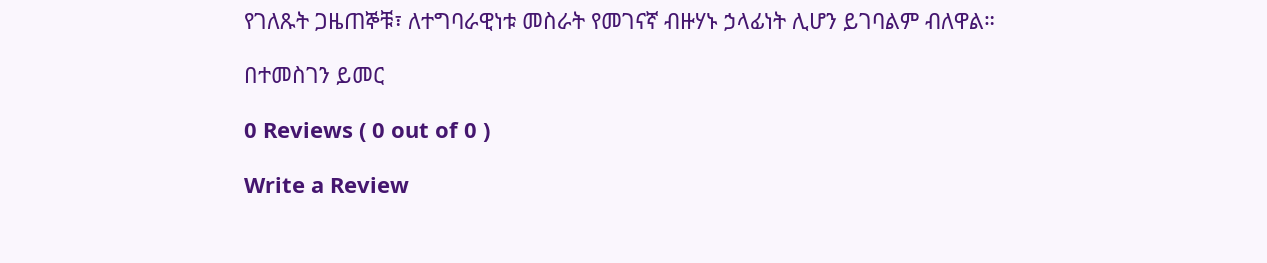የገለጹት ጋዜጠኞቹ፣ ለተግባራዊነቱ መስራት የመገናኛ ብዙሃኑ ኃላፊነት ሊሆን ይገባልም ብለዋል።

በተመስገን ይመር

0 Reviews ( 0 out of 0 )

Write a Review